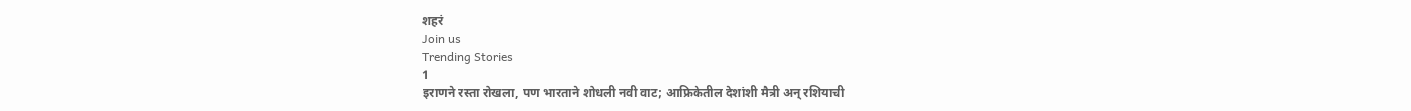शहरं
Join us
Trending Stories
1
इराणने रस्ता रोखला, पण भारताने शोधली नवी वाट; आफ्रिकेतील देशांशी मैत्री अन् रशियाची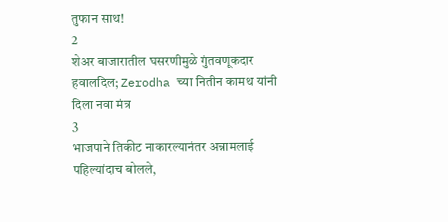तुफान साथ!
2
शेअर बाजारातील घसरणीमुळे गुंतवणूकदार हवालदिल; Zerodha च्या नितीन कामथ यांनी दिला नवा मंत्र
3
भाजपाने तिकीट नाकारल्यानंतर अन्नामलाई पहिल्यांदाच बोलले,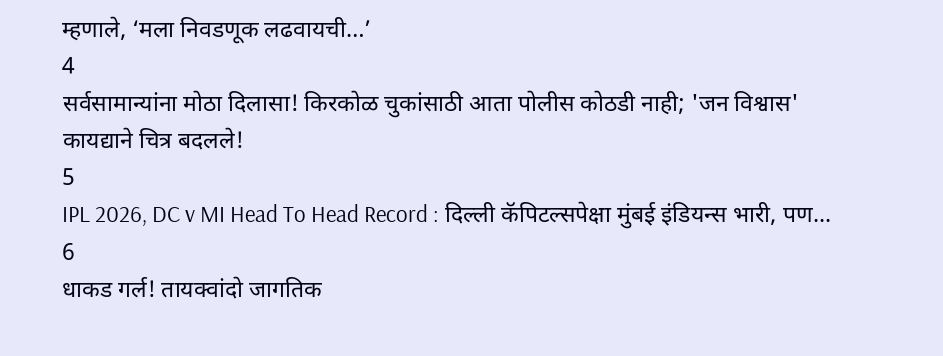म्हणाले, ‘मला निवडणूक लढवायची…’
4
सर्वसामान्यांना मोठा दिलासा! किरकोळ चुकांसाठी आता पोलीस कोठडी नाही; 'जन विश्वास' कायद्याने चित्र बदलले!
5
IPL 2026, DC v MI Head To Head Record : दिल्ली कॅपिटल्सपेक्षा मुंबई इंडियन्स भारी, पण...
6
धाकड गर्ल! तायक्वांदो जागतिक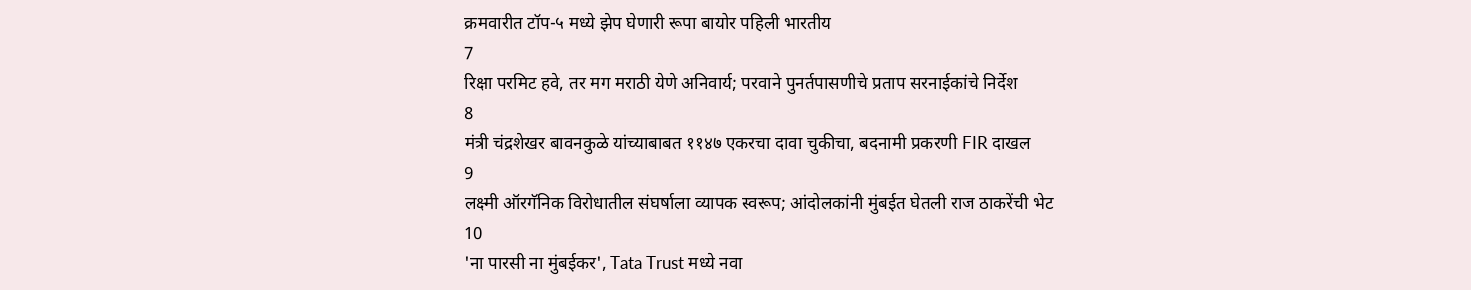क्रमवारीत टॉप-५ मध्ये झेप घेणारी रूपा बायोर पहिली भारतीय
7
रिक्षा परमिट हवे, तर मग मराठी येणे अनिवार्य; परवाने पुनर्तपासणीचे प्रताप सरनाईकांचे निर्देश
8
मंत्री चंद्रशेखर बावनकुळे यांच्याबाबत ११४७ एकरचा दावा चुकीचा, बदनामी प्रकरणी FIR दाखल
9
लक्ष्मी ऑरगॅनिक विरोधातील संघर्षाला व्यापक स्वरूप; आंदोलकांनी मुंबईत घेतली राज ठाकरेंची भेट
10
'ना पारसी ना मुंबईकर', Tata Trust मध्ये नवा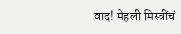वाद! मेहली मिस्त्रींचं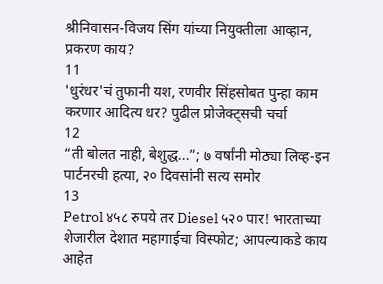श्रीनिवासन-विजय सिंग यांच्या नियुक्तीला आव्हान, प्रकरण काय?
11
'धुरंधर'चं तुफानी यश, रणवीर सिंहसोबत पुन्हा काम करणार आदित्य धर? पुढील प्रोजेक्ट्सची चर्चा
12
“ती बोलत नाही, बेशुद्ध...”; ७ वर्षांनी मोठ्या लिव्ह-इन पार्टनरची हत्या, २० दिवसांनी सत्य समोर
13
Petrol ४५८ रुपये तर Diesel ५२० पार! भारताच्या शेजारील देशात महागाईचा विस्फोट; आपल्याकडे काय आहेत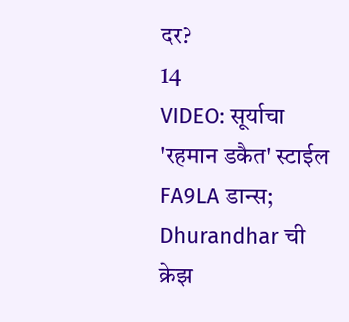दर?
14
VIDEO: सूर्याचा 'रहमान डकैत' स्टाईल FA9LA डान्स; Dhurandhar ची क्रेझ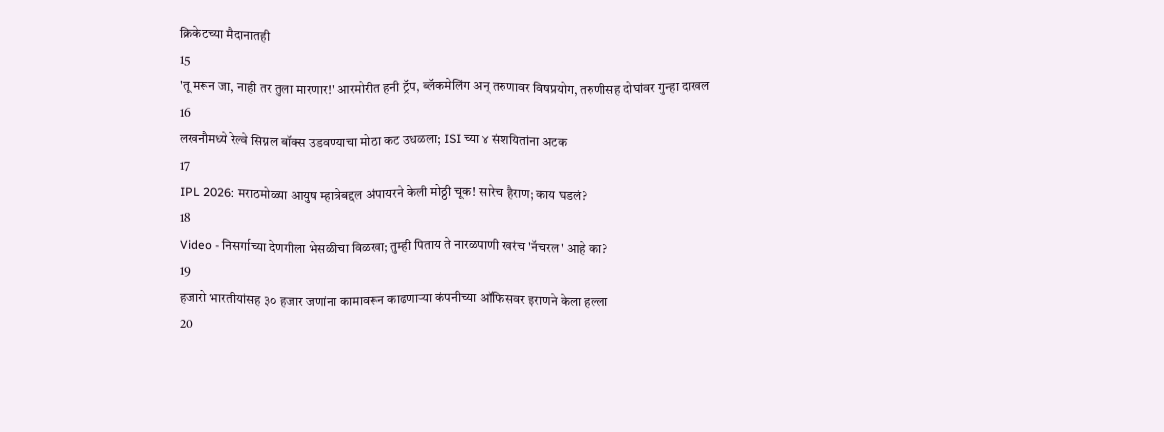क्रिकेटच्या मैदानातही
15
'तू मरून जा, नाही तर तुला मारणार!' आरमोरीत हनी ट्रॅप, ब्लॅकमेलिंग अन् तरुणावर विषप्रयोग, तरुणीसह दोघांवर गुन्हा दाखल
16
लखनौमध्ये रेल्वे सिग्नल बॉक्स उडवण्याचा मोठा कट उधळला; ISI च्या ४ संशयितांना अटक
17
IPL 2026: मराठमोळ्या आयुष म्हात्रेबद्दल अंपायरने केली मोठ्ठी चूक! सारेच हैराण; काय घडलं?
18
Video - निसर्गाच्या देणगीला भेसळीचा विळखा; तुम्ही पिताय ते नारळपाणी खरंच 'नॅचरल' आहे का?
19
हजारो भारतीयांसह ३० हजार जणांना कामावरून काढणाऱ्या कंपनीच्या ऑफिसवर इराणने केला हल्ला
20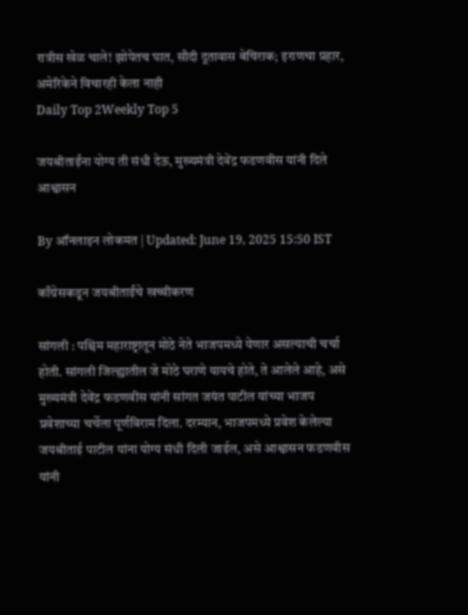रात्रीस खेळ चाले! झोपेतच घात, सौदी दूतावास बेचिराक; इराणचा प्रहार, अमेरिकेने विचारही केला नाही
Daily Top 2Weekly Top 5

जयश्रीताईंना योग्य ती संधी देऊ, मुख्यमंत्री देवेंद्र फडणवीस यांनी दिले आश्वासन

By ऑनलाइन लोकमत | Updated: June 19, 2025 15:50 IST

काँग्रेसकडून जयश्रीताईंचे खच्चीकरण

सांगली : पश्चिम महाराष्ट्रातून मोठे नेते भाजपमध्ये येणार असल्याची चर्चा होती. सांगली जिल्ह्यातील जे मोठे घराणे यायचे होते, ते आलेले आहे, असे मुख्यमंत्री देवेंद्र फडणवीस यांनी सांगत जयंत पाटील यांच्या भाजप प्रवेशाच्या चर्चेला पूर्णविराम दिला. दरम्यान, भाजपमध्ये प्रवेश केलेल्या जयश्रीताई पाटील यांना योग्य संधी दिली जाईल, असे आश्वासन फडणवीस यांनी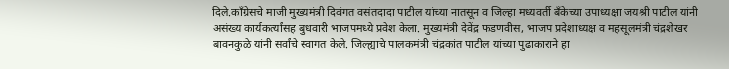दिले.काँग्रेसचे माजी मुख्यमंत्री दिवंगत वसंतदादा पाटील यांच्या नातसून व जिल्हा मध्यवर्ती बँकेच्या उपाध्यक्षा जयश्री पाटील यांनी असंख्य कार्यकर्त्यांसह बुधवारी भाजपमध्ये प्रवेश केला. मुख्यमंत्री देवेंद्र फडणवीस, भाजप प्रदेशाध्यक्ष व महसूलमंत्री चंद्रशेखर बावनकुळे यांनी सर्वांचे स्वागत केले. जिल्ह्याचे पालकमंत्री चंद्रकांत पाटील यांच्या पुढाकाराने हा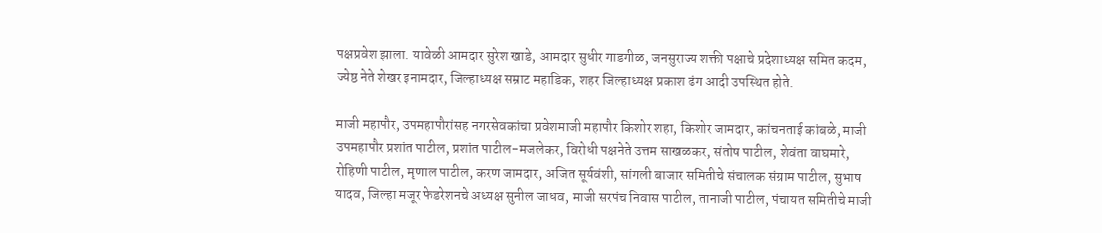पक्षप्रवेश झाला. यावेळी आमदार सुरेश खाडे, आमदार सुधीर गाडगीळ, जनसुराज्य शक्ती पक्षाचे प्रदेशाध्यक्ष समित कदम, ज्येष्ठ नेते शेखर इनामदार, जिल्हाध्यक्ष सम्राट महाडिक, शहर जिल्हाध्यक्ष प्रकाश ढंग आदी उपस्थित होते.

माजी महापौर, उपमहापौरांसह नगरसेवकांचा प्रवेशमाजी महापौर किशोर शहा, किशोर जामदार, कांचनताई कांबळे, माजी उपमहापौर प्रशांत पाटील, प्रशांत पाटील-मजलेकर, विरोधी पक्षनेते उत्तम साखळकर, संतोष पाटील, शेवंता वाघमारे, रोहिणी पाटील, मृणाल पाटील, करण जामदार, अजित सूर्यवंशी, सांगली बाजार समितीचे संचालक संग्राम पाटील, सुभाष यादव, जिल्हा मजूर फेडरेशनचे अध्यक्ष सुनील जाधव, माजी सरपंच निवास पाटील, तानाजी पाटील, पंचायत समितीचे माजी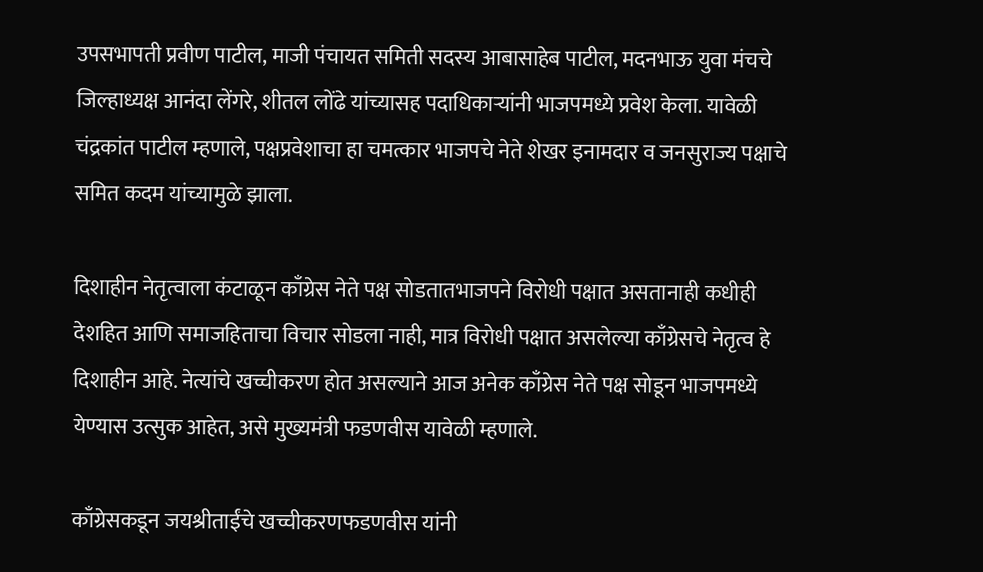उपसभापती प्रवीण पाटील, माजी पंचायत समिती सदस्य आबासाहेब पाटील, मदनभाऊ युवा मंचचे जिल्हाध्यक्ष आनंदा लेंगरे, शीतल लोंढे यांच्यासह पदाधिकाऱ्यांनी भाजपमध्ये प्रवेश केला. यावेळी चंद्रकांत पाटील म्हणाले, पक्षप्रवेशाचा हा चमत्कार भाजपचे नेते शेखर इनामदार व जनसुराज्य पक्षाचे समित कदम यांच्यामुळे झाला.

दिशाहीन नेतृत्वाला कंटाळून काँग्रेस नेते पक्ष सोडतातभाजपने विरोधी पक्षात असतानाही कधीही देशहित आणि समाजहिताचा विचार सोडला नाही, मात्र विरोधी पक्षात असलेल्या काँग्रेसचे नेतृत्व हे दिशाहीन आहे. नेत्यांचे खच्चीकरण होत असल्याने आज अनेक काँग्रेस नेते पक्ष सोडून भाजपमध्ये येण्यास उत्सुक आहेत, असे मुख्यमंत्री फडणवीस यावेळी म्हणाले.

काँग्रेसकडून जयश्रीताईंचे खच्चीकरणफडणवीस यांनी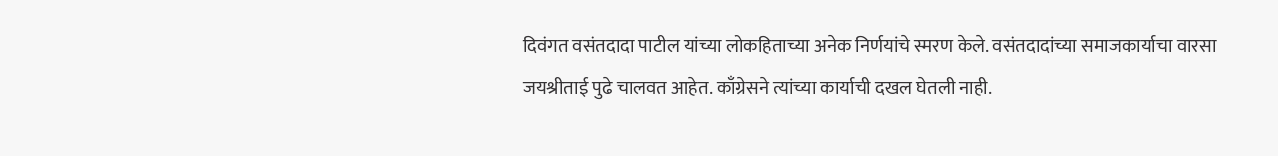दिवंगत वसंतदादा पाटील यांच्या लोकहिताच्या अनेक निर्णयांचे स्मरण केले. वसंतदादांच्या समाजकार्याचा वारसा जयश्रीताई पुढे चालवत आहेत. काँग्रेसने त्यांच्या कार्याची दखल घेतली नाही.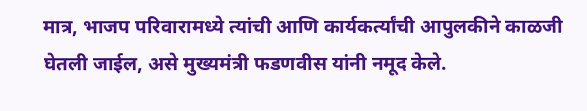मात्र, भाजप परिवारामध्ये त्यांची आणि कार्यकर्त्यांची आपुलकीने काळजी घेतली जाईल, असे मुख्यमंत्री फडणवीस यांनी नमूद केले.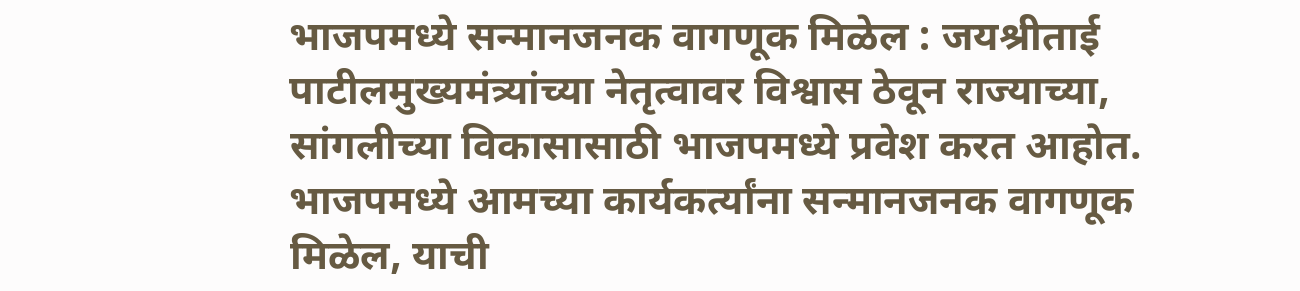भाजपमध्ये सन्मानजनक वागणूक मिळेल : जयश्रीताई पाटीलमुख्यमंत्र्यांच्या नेतृत्वावर विश्वास ठेवून राज्याच्या, सांगलीच्या विकासासाठी भाजपमध्ये प्रवेश करत आहोत. भाजपमध्ये आमच्या कार्यकर्त्यांना सन्मानजनक वागणूक मिळेल, याची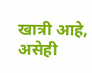खात्री आहे, असेही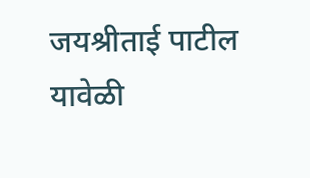जयश्रीताई पाटील यावेळी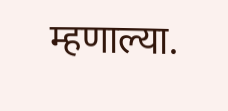म्हणाल्या.